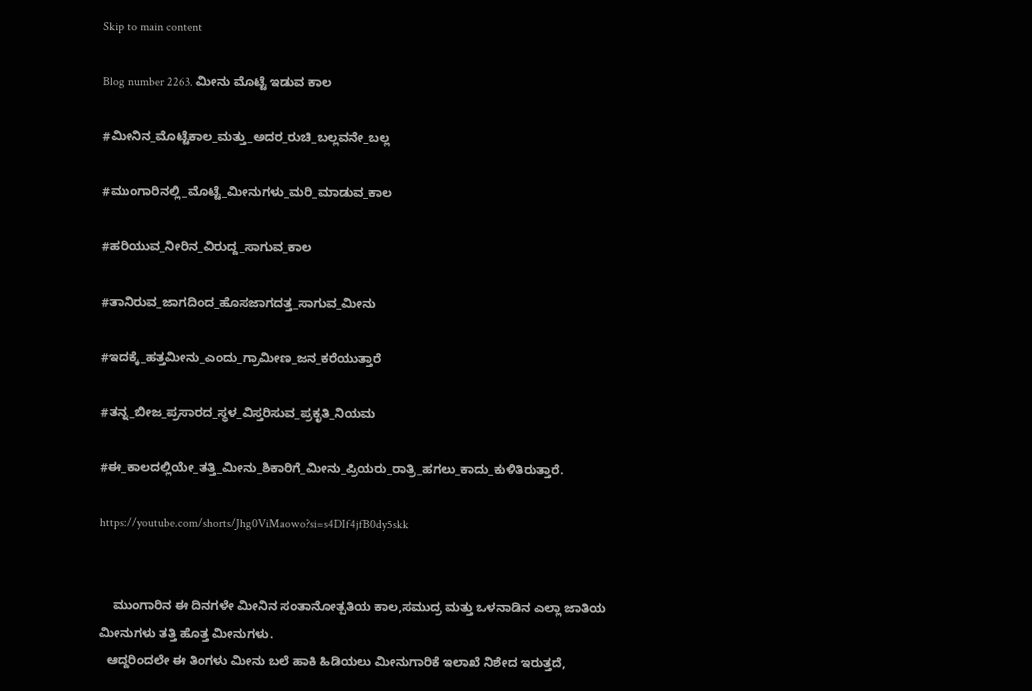Skip to main content

Blog number 2263. ಮೀನು ಮೊಟ್ಟೆ ಇಡುವ ಕಾಲ

#ಮೀನಿನ_ಮೊಟ್ಟೆಕಾಲ_ಮತ್ತು_ಅದರ_ರುಚಿ_ಬಲ್ಲವನೇ_ಬಲ್ಲ

#ಮುಂಗಾರಿನಲ್ಲಿ_ಮೊಟ್ಟೆ_ಮೀನುಗಳು_ಮರಿ_ಮಾಡುವ_ಕಾಲ

#ಹರಿಯುವ_ನೀರಿನ_ವಿರುದ್ದ_ಸಾಗುವ_ಕಾಲ

#ತಾನಿರುವ_ಜಾಗದಿಂದ_ಹೊಸಜಾಗದತ್ತ_ಸಾಗುವ_ಮೀನು

#ಇದಕ್ಕೆ_ಹತ್ತಮೀನು_ಎಂದು_ಗ್ರಾಮೀಣ_ಜನ_ಕರೆಯುತ್ತಾರೆ

#ತನ್ನ_ಬೀಜ_ಪ್ರಸಾರದ_ಸ್ಥಳ_ವಿಸ್ತರಿಸುವ_ಪ್ರಕೃತಿ_ನಿಯಮ

#ಈ_ಕಾಲದಲ್ಲಿಯೇ_ತತ್ತಿ_ಮೀನು_ಶಿಕಾರಿಗೆ_ಮೀನು_ಪ್ರಿಯರು_ರಾತ್ರಿ_ಹಗಲು_ಕಾದು_ಕುಳಿತಿರುತ್ತಾರೆ.

https://youtube.com/shorts/Jhg0ViMaowo?si=s4DIf4jfB0dy5skk


    ಮುಂಗಾರಿನ ಈ ದಿನಗಳೇ ಮೀನಿನ ಸಂತಾನೋತ್ಪತಿಯ ಕಾಲ,ಸಮುದ್ರ ಮತ್ತು ಒಳನಾಡಿನ ಎಲ್ಲಾ ಜಾತಿಯ ಮೀನುಗಳು ತತ್ತಿ ಹೊತ್ತ ಮೀನುಗಳು.
  ಆದ್ದರಿಂದಲೇ ಈ ತಿಂಗಳು ಮೀನು ಬಲೆ ಹಾಕಿ ಹಿಡಿಯಲು ಮೀನುಗಾರಿಕೆ ಇಲಾಖೆ ನಿಶೇದ ಇರುತ್ತದೆ,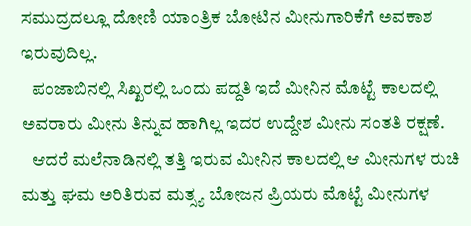ಸಮುದ್ರದಲ್ಲೂ ದೋಣಿ ಯಾಂತ್ರಿಕ ಬೋಟಿನ ಮೀನುಗಾರಿಕೆಗೆ ಅವಕಾಶ ಇರುವುದಿಲ್ಲ.
   ಪಂಜಾಬಿನಲ್ಲಿ ಸಿಖ್ಖರಲ್ಲಿ ಒಂದು ಪದ್ದತಿ ಇದೆ ಮೀನಿನ ಮೊಟ್ಟೆ ಕಾಲದಲ್ಲಿ ಅವರಾರು ಮೀನು ತಿನ್ನುವ ಹಾಗಿಲ್ಲ ಇದರ ಉದ್ದೇಶ ಮೀನು ಸಂತತಿ ರಕ್ಷಣೆ.
   ಆದರೆ ಮಲೆನಾಡಿನಲ್ಲಿ ತತ್ತಿ ಇರುವ ಮೀನಿನ ಕಾಲದಲ್ಲಿ ಆ ಮೀನುಗಳ ರುಚಿ ಮತ್ತು ಘಮ ಅರಿತಿರುವ ಮತ್ಸ್ಯ ಬೋಜನ ಪ್ರಿಯರು ಮೊಟ್ಟೆ ಮೀನುಗಳ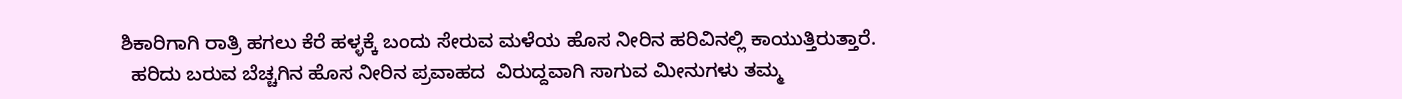ಶಿಕಾರಿಗಾಗಿ ರಾತ್ರಿ ಹಗಲು ಕೆರೆ ಹಳ್ಳಕ್ಕೆ ಬಂದು ಸೇರುವ ಮಳೆಯ ಹೊಸ ನೀರಿನ ಹರಿವಿನಲ್ಲಿ ಕಾಯುತ್ತಿರುತ್ತಾರೆ.
  ಹರಿದು ಬರುವ ಬೆಚ್ಚಗಿನ ಹೊಸ ನೀರಿನ ಪ್ರವಾಹದ  ವಿರುದ್ದವಾಗಿ ಸಾಗುವ ಮೀನುಗಳು ತಮ್ಮ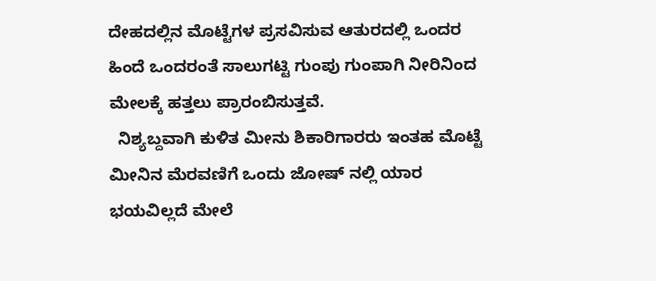ದೇಹದಲ್ಲಿನ ಮೊಟ್ಟೆಗಳ ಪ್ರಸವಿಸುವ ಆತುರದಲ್ಲಿ ಒಂದರ ಹಿಂದೆ ಒಂದರಂತೆ ಸಾಲುಗಟ್ಟಿ ಗುಂಪು ಗುಂಪಾಗಿ ನೀರಿನಿಂದ ಮೇಲಕ್ಕೆ ಹತ್ತಲು ಪ್ರಾರಂಬಿಸುತ್ತವೆ.
  ನಿಶ್ಯಬ್ದವಾಗಿ ಕುಳಿತ ಮೀನು ಶಿಕಾರಿಗಾರರು ಇಂತಹ ಮೊಟ್ಟೆ ಮೀನಿನ ಮೆರವಣಿಗೆ ಒಂದು ಜೋಷ್ ನಲ್ಲಿ ಯಾರ ಭಯವಿಲ್ಲದೆ ಮೇಲೆ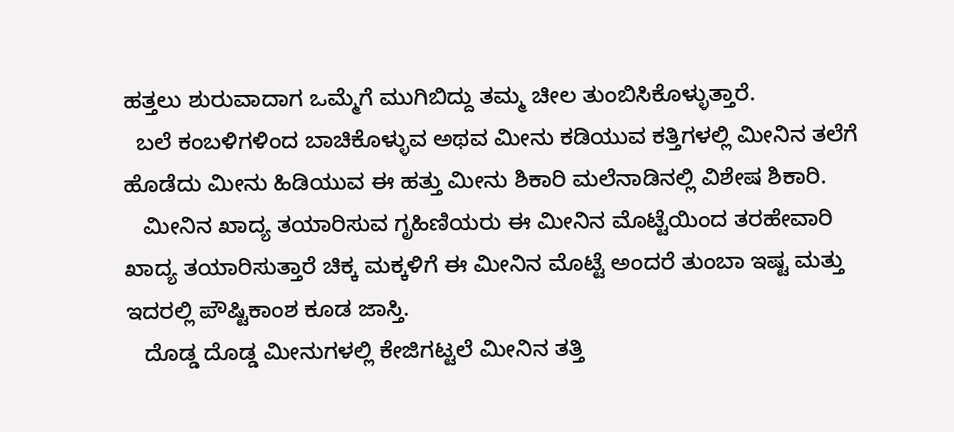ಹತ್ತಲು ಶುರುವಾದಾಗ ಒಮ್ಮೆಗೆ ಮುಗಿಬಿದ್ದು ತಮ್ಮ ಚೀಲ ತುಂಬಿಸಿಕೊಳ್ಳುತ್ತಾರೆ.
  ಬಲೆ ಕಂಬಳಿಗಳಿಂದ ಬಾಚಿಕೊಳ್ಳುವ ಅಥವ ಮೀನು ಕಡಿಯುವ ಕತ್ತಿಗಳಲ್ಲಿ ಮೀನಿನ ತಲೆಗೆ ಹೊಡೆದು ಮೀನು ಹಿಡಿಯುವ ಈ ಹತ್ತು ಮೀನು ಶಿಕಾರಿ ಮಲೆನಾಡಿನಲ್ಲಿ ವಿಶೇಷ ಶಿಕಾರಿ.
   ಮೀನಿನ ಖಾದ್ಯ ತಯಾರಿಸುವ ಗೃಹಿಣಿಯರು ಈ ಮೀನಿನ ಮೊಟ್ಟೆಯಿಂದ ತರಹೇವಾರಿ ಖಾದ್ಯ ತಯಾರಿಸುತ್ತಾರೆ ಚಿಕ್ಕ ಮಕ್ಕಳಿಗೆ ಈ ಮೀನಿನ ಮೊಟ್ಟೆ ಅಂದರೆ ತುಂಬಾ ಇಷ್ಟ ಮತ್ತು ಇದರಲ್ಲಿ ಪೌಷ್ಟಿಕಾಂಶ ಕೂಡ ಜಾಸ್ತಿ.
   ದೊಡ್ಡ ದೊಡ್ಡ ಮೀನುಗಳಲ್ಲಿ ಕೇಜಿಗಟ್ಟಲೆ ಮೀನಿನ ತತ್ತಿ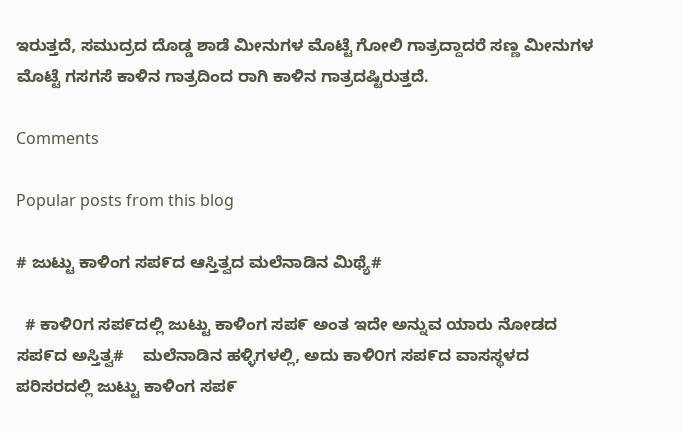ಇರುತ್ತದೆ, ಸಮುದ್ರದ ದೊಡ್ಡ ಶಾಡೆ ಮೀನುಗಳ ಮೊಟ್ಟೆ ಗೋಲಿ ಗಾತ್ರದ್ದಾದರೆ ಸಣ್ಣ ಮೀನುಗಳ ಮೊಟ್ಟೆ ಗಸಗಸೆ ಕಾಳಿನ ಗಾತ್ರದಿಂದ ರಾಗಿ ಕಾಳಿನ ಗಾತ್ರದಷ್ಟಿರುತ್ತದೆ.

Comments

Popular posts from this blog

# ಜುಟ್ಟು ಕಾಳಿಂಗ ಸಪ೯ದ ಆಸ್ತಿತ್ವದ ಮಲೆನಾಡಿನ ಮಿಥ್ಯೆ#

  # ಕಾಳಿ೦ಗ ಸಪ೯ದಲ್ಲಿ ಜುಟ್ಟು ಕಾಳಿಂಗ ಸಪ೯ ಅಂತ ಇದೇ ಅನ್ನುವ ಯಾರು ನೋಡದ ಸಪ೯ದ ಅಸ್ತಿತ್ವ#    ಮಲೆನಾಡಿನ ಹಳ್ಳಿಗಳಲ್ಲಿ, ಅದು ಕಾಳಿ೦ಗ ಸಪ೯ದ ವಾಸಸ್ಥಳದ ಪರಿಸರದಲ್ಲಿ ಜುಟ್ಟು ಕಾಳಿಂಗ ಸಪ೯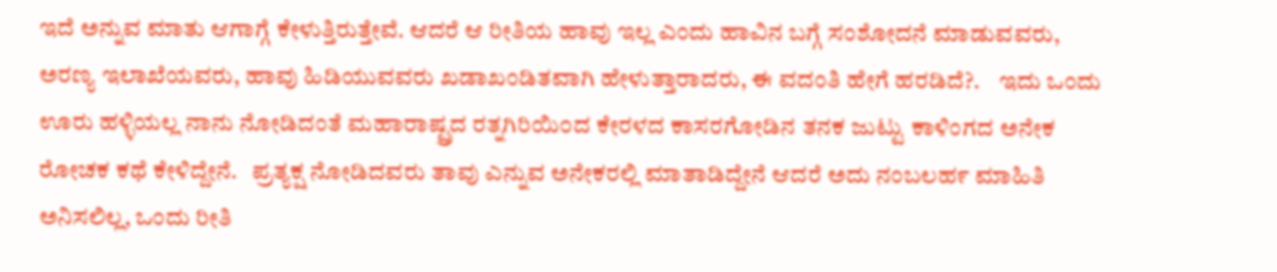ಇದೆ ಅನ್ನುವ ಮಾತು ಆಗಾಗ್ಗೆ ಕೇಳುತ್ತಿರುತ್ತೇವೆ. ಆದರೆ ಆ ರೀತಿಯ ಹಾವು ಇಲ್ಲ ಎಂದು ಹಾವಿನ ಬಗ್ಗೆ ಸಂಶೋದನೆ ಮಾಡುವವರು, ಅರಣ್ಯ ಇಲಾಖೆಯವರು, ಹಾವು ಹಿಡಿಯುವವರು ಖಡಾಖಂಡಿತವಾಗಿ ಹೇಳುತ್ತಾರಾದರು, ಈ ವದಂತಿ ಹೇಗೆ ಹರಡಿದೆ?.    ಇದು ಒಂದು ಊರು ಹಳ್ಳಿಯಲ್ಲ ನಾನು ನೋಡಿದಂತೆ ಮಹಾರಾಷ್ಟ್ರದ ರತ್ನಗಿರಿಯಿ೦ದ ಕೇರಳದ ಕಾಸರಗೋಡಿನ ತನಕ ಜುಟ್ಟು ಕಾಳಿಂಗದ ಅನೇಕ ರೋಚಕ ಕಥೆ ಕೇಳಿದ್ದೇನೆ.   ಪ್ರತ್ಯಕ್ಷ ನೋಡಿದವರು ತಾವು ಎನ್ನುವ ಅನೇಕರಲ್ಲಿ ಮಾತಾಡಿದ್ದೇನೆ ಆದರೆ ಅದು ನಂಬಲಹ೯ ಮಾಹಿತಿ ಅನಿಸಲಿಲ್ಲ, ಒಂದು ರೀತಿ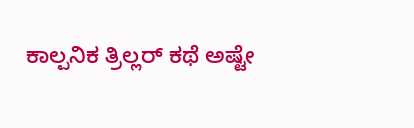ಕಾಲ್ಪನಿಕ ತ್ರಿಲ್ಲರ್ ಕಥೆ ಅಷ್ಟೇ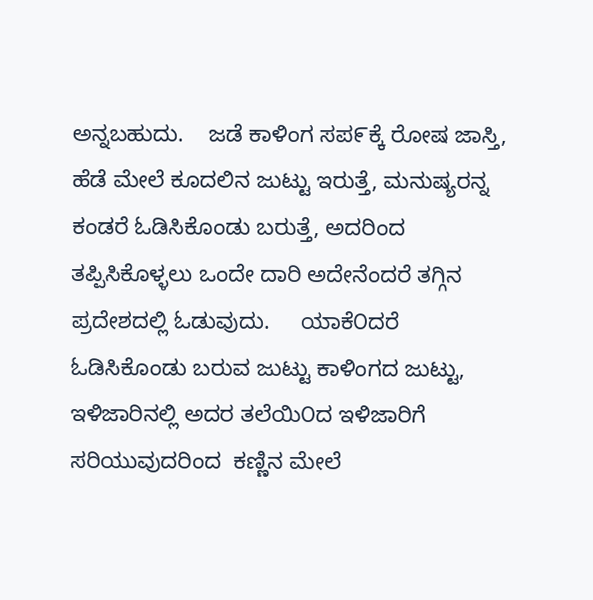ಅನ್ನಬಹುದು.    ಜಡೆ ಕಾಳಿಂಗ ಸಪ೯ಕ್ಕೆ ರೋಷ ಜಾಸ್ತಿ, ಹೆಡೆ ಮೇಲೆ ಕೂದಲಿನ ಜುಟ್ಟು ಇರುತ್ತೆ, ಮನುಷ್ಯರನ್ನ ಕಂಡರೆ ಓಡಿಸಿಕೊಂಡು ಬರುತ್ತೆ, ಅದರಿಂದ ತಪ್ಪಿಸಿಕೊಳ್ಳಲು ಒಂದೇ ದಾರಿ ಅದೇನೆಂದರೆ ತಗ್ಗಿನ ಪ್ರದೇಶದಲ್ಲಿ ಓಡುವುದು.     ಯಾಕೆ೦ದರೆ ಓಡಿಸಿಕೊಂಡು ಬರುವ ಜುಟ್ಟು ಕಾಳಿಂಗದ ಜುಟ್ಟು, ಇಳಿಜಾರಿನಲ್ಲಿ ಅದರ ತಲೆಯಿ೦ದ ಇಳಿಜಾರಿಗೆ ಸರಿಯುವುದರಿಂದ  ಕಣ್ಣಿನ ಮೇಲೆ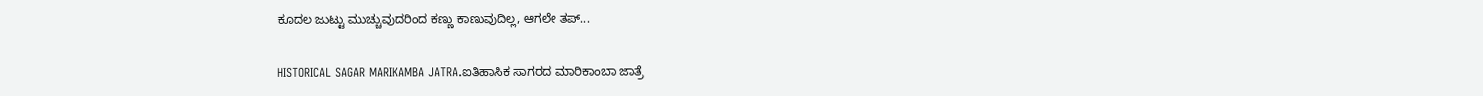ಕೂದಲ ಜುಟ್ಟು ಮುಚ್ಚುವುದರಿಂದ ಕಣ್ಣು ಕಾಣುವುದಿಲ್ಲ, ಆಗಲೇ ತಪ್...

HISTORICAL SAGAR MARIKAMBA JATRA.ಐತಿಹಾಸಿಕ ಸಾಗರದ ಮಾರಿಕಾಂಬಾ ಜಾತ್ರೆ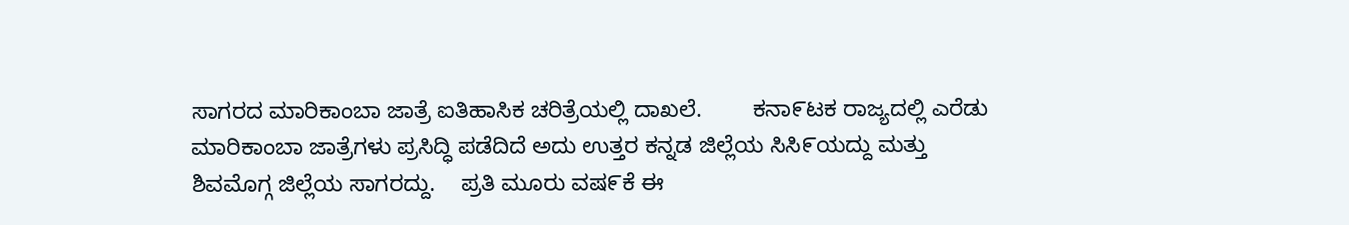ಸಾಗರದ ಮಾರಿಕಾಂಬಾ ಜಾತ್ರೆ ಐತಿಹಾಸಿಕ ಚರಿತ್ರೆಯಲ್ಲಿ ದಾಖಲೆ.        ಕನಾ೯ಟಕ ರಾಜ್ಯದಲ್ಲಿ ಎರೆಡು ಮಾರಿಕಾಂಬಾ ಜಾತ್ರೆಗಳು ಪ್ರಸಿದ್ಧಿ ಪಡೆದಿದೆ ಅದು ಉತ್ತರ ಕನ್ನಡ ಜಿಲ್ಲೆಯ ಸಿಸಿ೯ಯದ್ದು ಮತ್ತು ಶಿವಮೊಗ್ಗ ಜಿಲ್ಲೆಯ ಸಾಗರದ್ದು.    ಪ್ರತಿ ಮೂರು ವಷ೯ಕೆ ಈ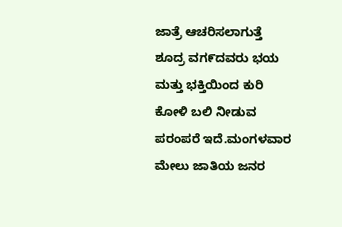ಜಾತ್ರೆ ಆಚರಿಸಲಾಗುತ್ತೆ ಶೂದ್ರ ವಗ೯ದವರು ಭಯ ಮತ್ತು ಭಕ್ತಿಯಿಂದ ಕುರಿ ಕೋಳಿ ಬಲಿ ನೀಡುವ ಪರಂಪರೆ ಇದೆ.ಮಂಗಳವಾರ ಮೇಲು ಜಾತಿಯ ಜನರ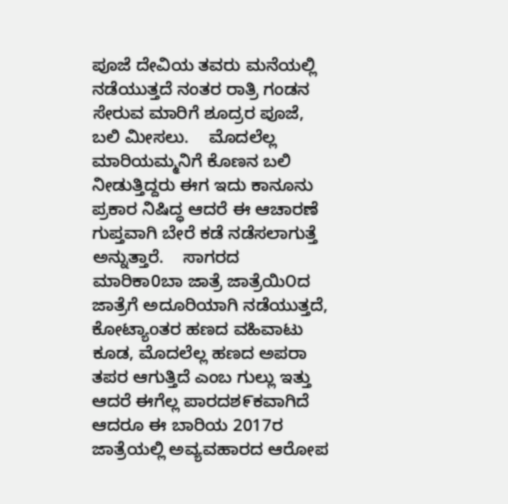ಪೂಜೆ ದೇವಿಯ ತವರು ಮನೆಯಲ್ಲಿ ನಡೆಯುತ್ತದೆ ನಂತರ ರಾತ್ರಿ ಗಂಡನ ಸೇರುವ ಮಾರಿಗೆ ಶೂದ್ರರ ಪೂಜೆ, ಬಲಿ ಮೀಸಲು.    ಮೊದಲೆಲ್ಲ ಮಾರಿಯಮ್ಮನಿಗೆ ಕೊಣನ ಬಲಿ ನೀಡುತ್ತಿದ್ದರು ಈಗ ಇದು ಕಾನೂನು ಪ್ರಕಾರ ನಿಷಿದ್ಧ ಆದರೆ ಈ ಆಚಾರಣೆ ಗುಪ್ತವಾಗಿ ಬೇರೆ ಕಡೆ ನಡೆಸಲಾಗುತ್ತೆ ಅನ್ನುತ್ತಾರೆ.    ಸಾಗರದ ಮಾರಿಕಾ0ಬಾ ಜಾತ್ರೆ ಜಾತ್ರೆಯಿ೦ದ ಜಾತ್ರೆಗೆ ಅದೂರಿಯಾಗಿ ನಡೆಯುತ್ತದೆ, ಕೋಟ್ಯಾoತರ ಹಣದ ವಹಿವಾಟು ಕೂಡ, ಮೊದಲೆಲ್ಲ ಹಣದ ಅಪರಾ ತಪರ ಆಗುತ್ತಿದೆ ಎಂಬ ಗುಲ್ಲು ಇತ್ತು ಆದರೆ ಈಗೆಲ್ಲ ಪಾರದಶ೯ಕವಾಗಿದೆ ಆದರೂ ಈ ಬಾರಿಯ 2017ರ ಜಾತ್ರೆಯಲ್ಲಿ ಅವ್ಯವಹಾರದ ಆರೋಪ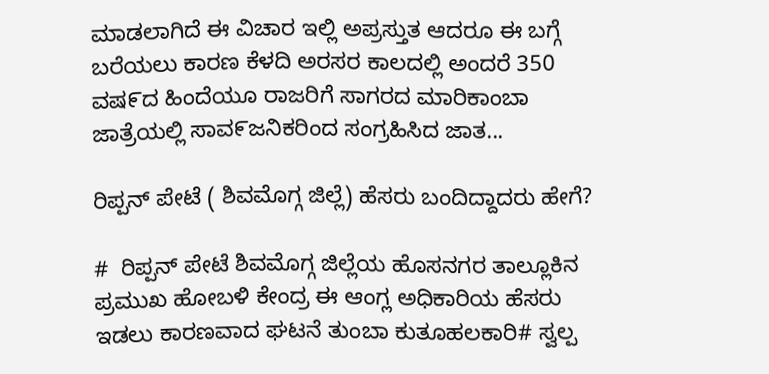ಮಾಡಲಾಗಿದೆ ಈ ವಿಚಾರ ಇಲ್ಲಿ ಅಪ್ರಸ್ತುತ ಆದರೂ ಈ ಬಗ್ಗೆ ಬರೆಯಲು ಕಾರಣ ಕೆಳದಿ ಅರಸರ ಕಾಲದಲ್ಲಿ ಅಂದರೆ 350 ವಷ೯ದ ಹಿಂದೆಯೂ ರಾಜರಿಗೆ ಸಾಗರದ ಮಾರಿಕಾಂಬಾ ಜಾತ್ರೆಯಲ್ಲಿ ಸಾವ೯ಜನಿಕರಿಂದ ಸಂಗ್ರಹಿಸಿದ ಜಾತ...

ರಿಪ್ಪನ್ ಪೇಟೆ ( ಶಿವಮೊಗ್ಗ ಜಿಲ್ಲೆ) ಹೆಸರು ಬಂದಿದ್ದಾದರು ಹೇಗೆ?

#  ರಿಪ್ಪನ್ ಪೇಟೆ ಶಿವಮೊಗ್ಗ ಜಿಲ್ಲೆಯ ಹೊಸನಗರ ತಾಲ್ಲೂಕಿನ ಪ್ರಮುಖ ಹೋಬಳಿ ಕೇಂದ್ರ ಈ ಆಂಗ್ಲ ಅಧಿಕಾರಿಯ ಹೆಸರು ಇಡಲು ಕಾರಣವಾದ ಘಟನೆ ತುಂಬಾ ಕುತೂಹಲಕಾರಿ# ಸ್ವಲ್ಪ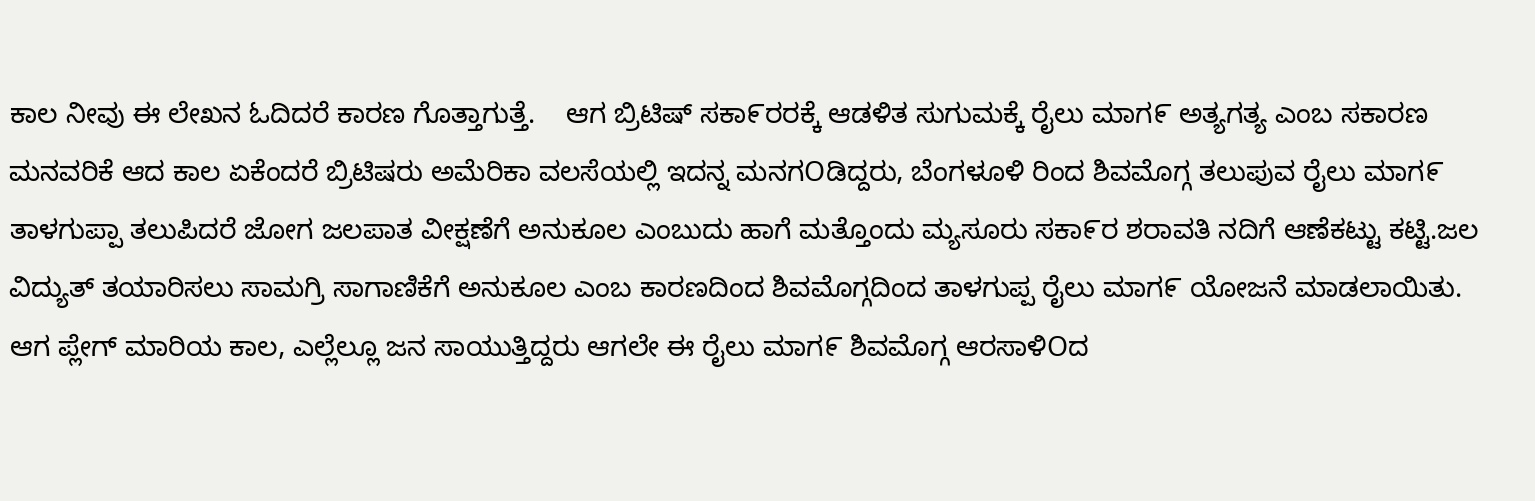ಕಾಲ ನೀವು ಈ ಲೇಖನ ಓದಿದರೆ ಕಾರಣ ಗೊತ್ತಾಗುತ್ತೆ.    ಆಗ ಬ್ರಿಟಿಷ್ ಸಕಾ೯ರರಕ್ಕೆ ಆಡಳಿತ ಸುಗುಮಕ್ಕೆ ರೈಲು ಮಾಗ೯ ಅತ್ಯಗತ್ಯ ಎಂಬ ಸಕಾರಣ ಮನವರಿಕೆ ಆದ ಕಾಲ ಏಕೆಂದರೆ ಬ್ರಿಟಿಷರು ಅಮೆರಿಕಾ ವಲಸೆಯಲ್ಲಿ ಇದನ್ನ ಮನಗOಡಿದ್ದರು, ಬೆಂಗಳೂಳಿ ರಿಂದ ಶಿವಮೊಗ್ಗ ತಲುಪುವ ರೈಲು ಮಾಗ೯ ತಾಳಗುಪ್ಪಾ ತಲುಪಿದರೆ ಜೋಗ ಜಲಪಾತ ವೀಕ್ಷಣೆಗೆ ಅನುಕೂಲ ಎಂಬುದು ಹಾಗೆ ಮತ್ತೊಂದು ಮ್ಯಸೂರು ಸಕಾ೯ರ ಶರಾವತಿ ನದಿಗೆ ಆಣೆಕಟ್ಟು ಕಟ್ಟಿ.ಜಲ ವಿದ್ಯುತ್ ತಯಾರಿಸಲು ಸಾಮಗ್ರಿ ಸಾಗಾಣಿಕೆಗೆ ಅನುಕೂಲ ಎಂಬ ಕಾರಣದಿಂದ ಶಿವಮೊಗ್ಗದಿಂದ ತಾಳಗುಪ್ಪ ರೈಲು ಮಾಗ೯ ಯೋಜನೆ ಮಾಡಲಾಯಿತು.    ಆಗ ಪ್ಲೇಗ್ ಮಾರಿಯ ಕಾಲ, ಎಲ್ಲೆಲ್ಲೂ ಜನ ಸಾಯುತ್ತಿದ್ದರು ಆಗಲೇ ಈ ರೈಲು ಮಾಗ೯ ಶಿವಮೊಗ್ಗ ಆರಸಾಳಿOದ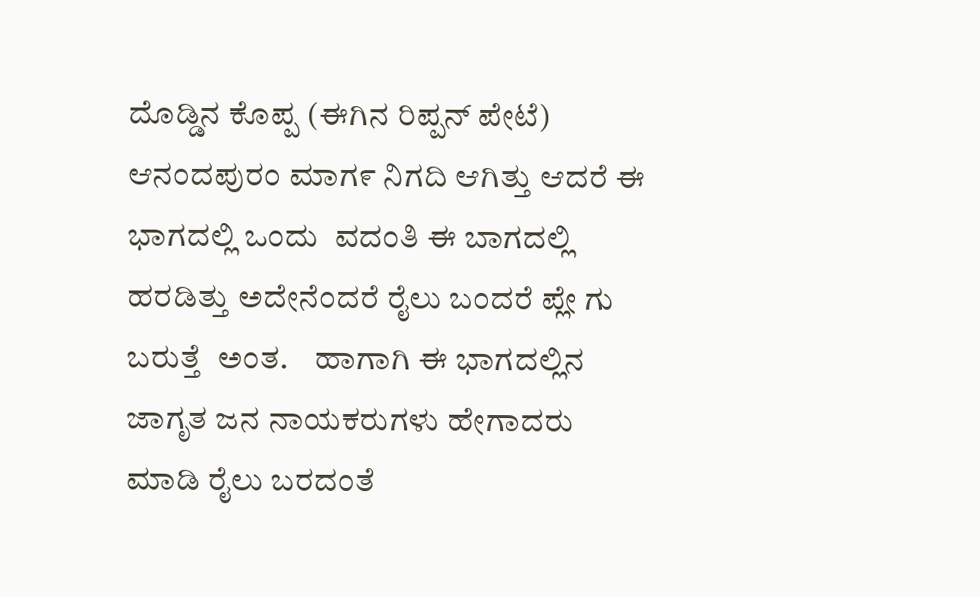ದೊಡ್ಡಿನ ಕೊಪ್ಪ (ಈಗಿನ ರಿಪ್ಪನ್ ಪೇಟೆ) ಆನಂದಪುರಂ ಮಾಗ೯ ನಿಗದಿ ಆಗಿತ್ತು ಆದರೆ ಈ ಭಾಗದಲ್ಲಿ ಒಂದು  ವದಂತಿ ಈ ಬಾಗದಲ್ಲಿ ಹರಡಿತ್ತು ಅದೇನೆಂದರೆ ರೈಲು ಬಂದರೆ ಪ್ಲೇ ಗು ಬರುತ್ತೆ  ಅಂತ.    ಹಾಗಾಗಿ ಈ ಭಾಗದಲ್ಲಿನ ಜಾಗೃತ ಜನ ನಾಯಕರುಗಳು ಹೇಗಾದರು ಮಾಡಿ ರೈಲು ಬರದಂತೆ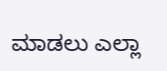ಮಾಡಲು ಎಲ್ಲಾ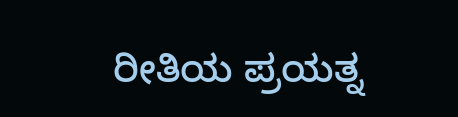ರೀತಿಯ ಪ್ರಯತ್ನ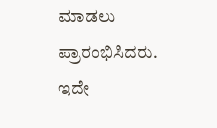ಮಾಡಲು ಪ್ರಾರಂಭಿಸಿದರು.     ಇದೇ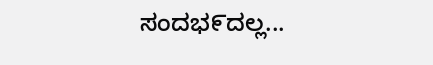ಸಂದಭ೯ದಲ್ಲ...